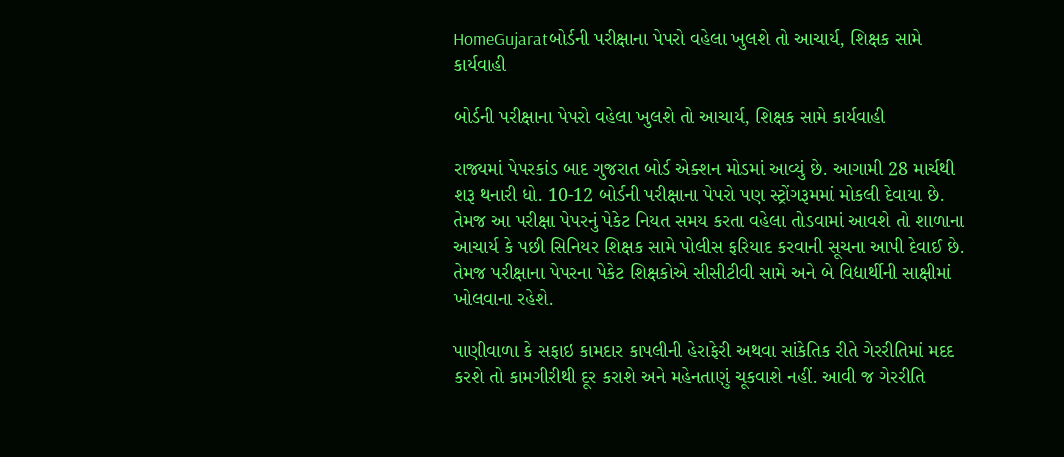HomeGujaratબોર્ડની પરીક્ષાના પેપરો વહેલા ખુલશે તો આચાર્ય, શિક્ષક સામે કાર્યવાહી

બોર્ડની પરીક્ષાના પેપરો વહેલા ખુલશે તો આચાર્ય, શિક્ષક સામે કાર્યવાહી

રાજ્યમાં પેપરકાંડ બાદ ગુજરાત બોર્ડ એક્શન મોડમાં આવ્યું છે. આગામી 28 માર્ચથી શરૂ થનારી ધો. 10-12 બોર્ડની પરીક્ષાના પેપરો પણ સ્ટ્રોંગરૂમમાં મોકલી દેવાયા છે. તેમજ આ પરીક્ષા પેપરનું પેકેટ નિયત સમય કરતા વહેલા તોડવામાં આવશે તો શાળાના આચાર્ય કે પછી સિનિયર શિક્ષક સામે પોલીસ ફરિયાદ કરવાની સૂચના આપી દેવાઈ છે. તેમજ પરીક્ષાના પેપરના પેકેટ શિક્ષકોએ સીસીટીવી સામે અને બે વિદ્યાર્થીની સાક્ષીમાં ખોલવાના રહેશે.

પાણીવાળા કે સફાઇ કામદાર કાપલીની હેરાફેરી અથવા સાંકેતિક રીતે ગેરરીતિમાં મદદ કરશે તો કામગીરીથી દૂર કરાશે અને મહેનતાણું ચૂકવાશે નહીં. આવી જ ગેરરીતિ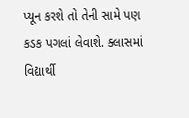પ્યૂન કરશે તો તેની સામે પણ કડક પગલાં લેવાશે. ક્લાસમાં વિદ્યાર્થી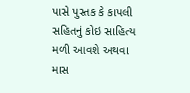પાસે પુસ્તક કે કાપલી સહિતનું કોઇ સાહિત્ય મળી આવશે અથવા માસ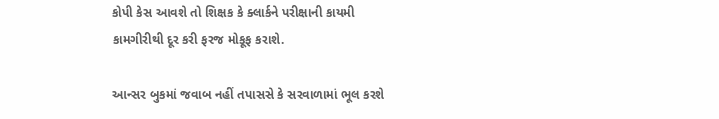કોપી કેસ આવશે તો શિક્ષક કે ક્લાર્કને પરીક્ષાની કાયમી કામગીરીથી દૂર કરી ફરજ મોકૂફ કરાશે.

આન્સર બુકમાં જવાબ નહીં તપાસસે કે સરવાળામાં ભૂલ કરશે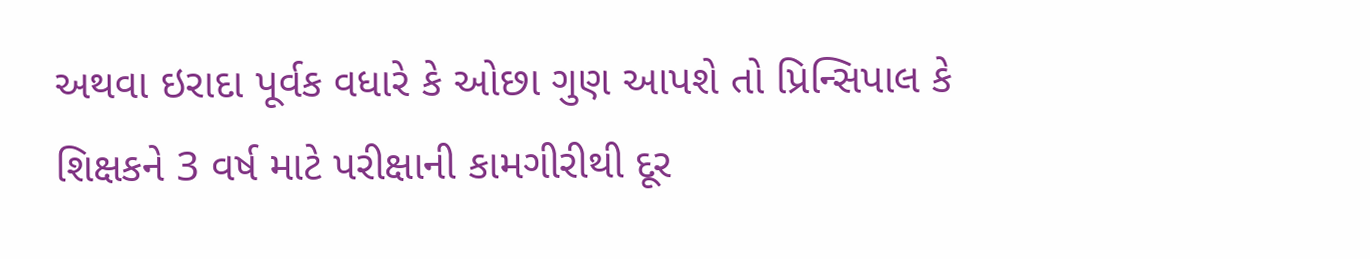અથવા ઇરાદા પૂર્વક વધારે કે ઓછા ગુણ આપશે તો પ્રિન્સિપાલ કે શિક્ષકને 3 વર્ષ માટે પરીક્ષાની કામગીરીથી દૂર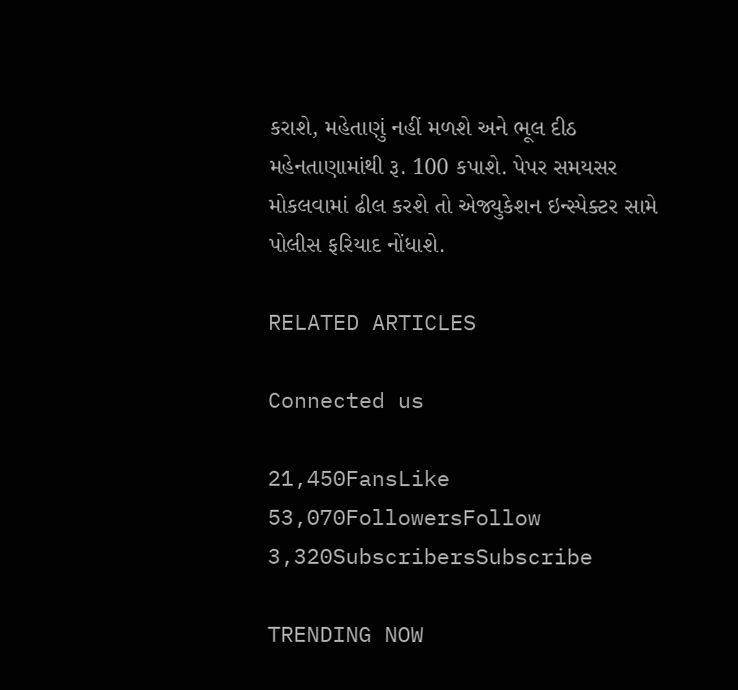કરાશે, મહેતાણું નહીં મળશે અને ભૂલ દીઠ મહેનતાણામાંથી રૂ. 100 કપાશે. પેપર સમયસર મોકલવામાં ઢીલ કરશે તો એજ્યુકેશન ઇન્સ્પેક્ટર સામે પોલીસ ફરિયાદ નોંધાશે.

RELATED ARTICLES

Connected us

21,450FansLike
53,070FollowersFollow
3,320SubscribersSubscribe

TRENDING NOW